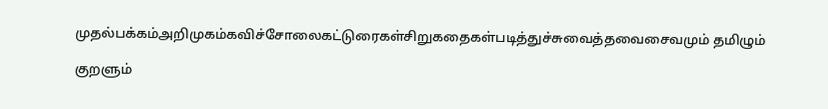முதல்பக்கம்அறிமுகம்கவிச்சோலைகட்டுரைகள்சிறுகதைகள்படித்துச்சுவைத்தவைசைவமும் தமிழும்

குறளும்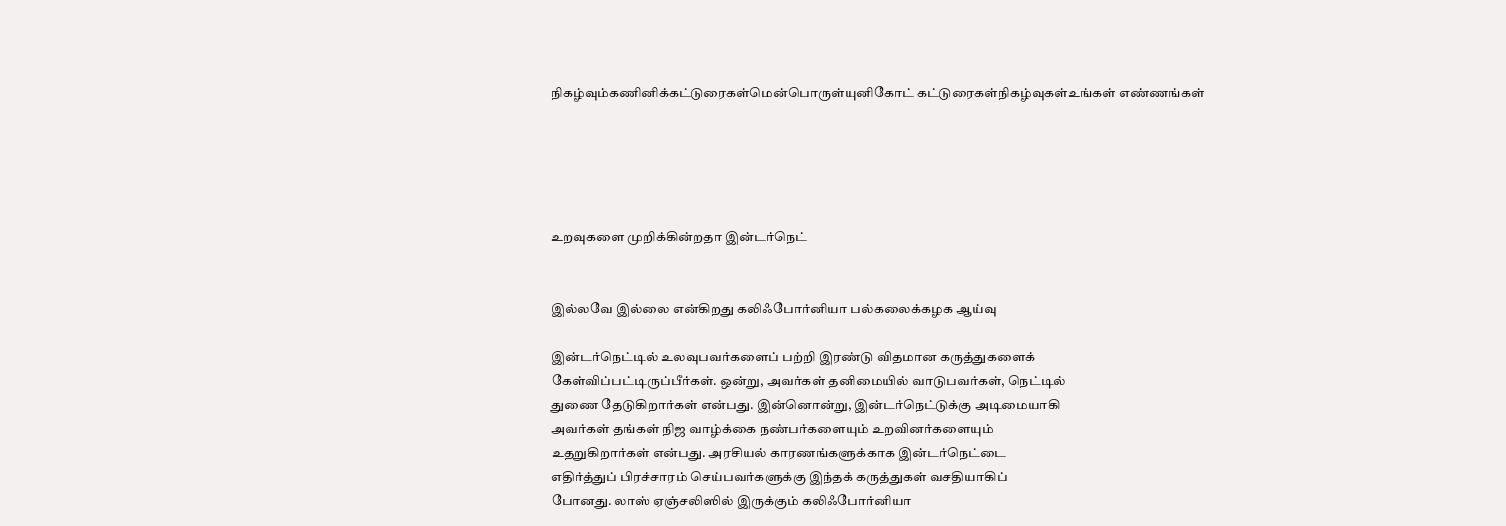நிகழ்வும்கணினிக்கட்டுரைகள்மென்பொருள்யுனிகோட் கட்டுரைகள்நிகழ்வுகள்உங்கள் எண்ணங்கள்





உறவுகளை முறிக்கின்றதா இன்டர்நெட்


இல்லவே இல்லை என்கிறது கலிஃபோர்னியா பல்கலைக்கழக ஆய்வு

இன்டர்நெட்டில் உலவுபவர்களைப் பற்றி இரண்டு விதமான கருத்துகளைக்
கேள்விப்பட்டிருப்பீர்கள். ஒன்று, அவர்கள் தனிமையில் வாடுபவர்கள், நெட்டில்
துணை தேடுகிறார்கள் என்பது. இன்னொன்று, இன்டர்நெட்டுக்கு அடிமையாகி
அவர்கள் தங்கள் நிஜ வாழ்க்கை நண்பர்களையும் உறவினர்களையும்
உதறுகிறார்கள் என்பது. அரசியல் காரணங்களுக்காக இன்டர்நெட்டை
எதிர்த்துப் பிரச்சாரம் செய்பவர்களுக்கு இந்தக் கருத்துகள் வசதியாகிப்
போனது. லாஸ் ஏஞ்சலிஸில் இருக்கும் கலிஃபோர்னியா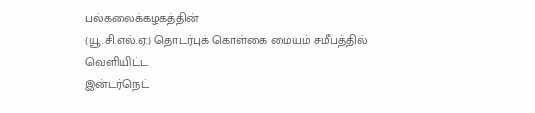பல்கலைக்கழகத்தின்
(யூ.சி.எல்.ஏ.) தொடர்புக் கொள்கை மையம் சமீபத்தில் வெளியிட்ட
இன்டர்நெட்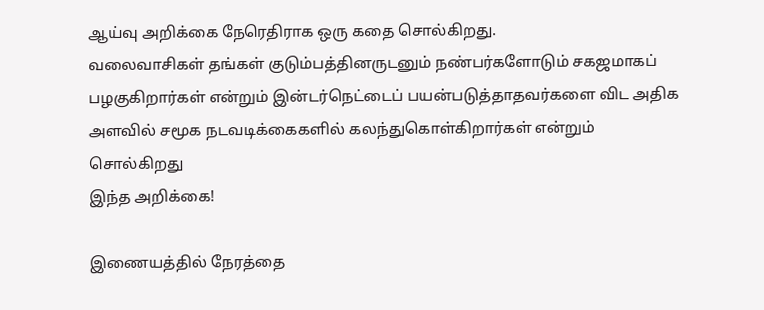ஆய்வு அறிக்கை நேரெதிராக ஒரு கதை சொல்கிறது.
வலைவாசிகள் தங்கள் குடும்பத்தினருடனும் நண்பர்களோடும் சகஜமாகப்
பழகுகிறார்கள் என்றும் இன்டர்நெட்டைப் பயன்படுத்தாதவர்களை விட அதிக
அளவில் சமூக நடவடிக்கைகளில் கலந்துகொள்கிறார்கள் என்றும் சொல்கிறது
இந்த அறிக்கை!

இணையத்தில் நேரத்தை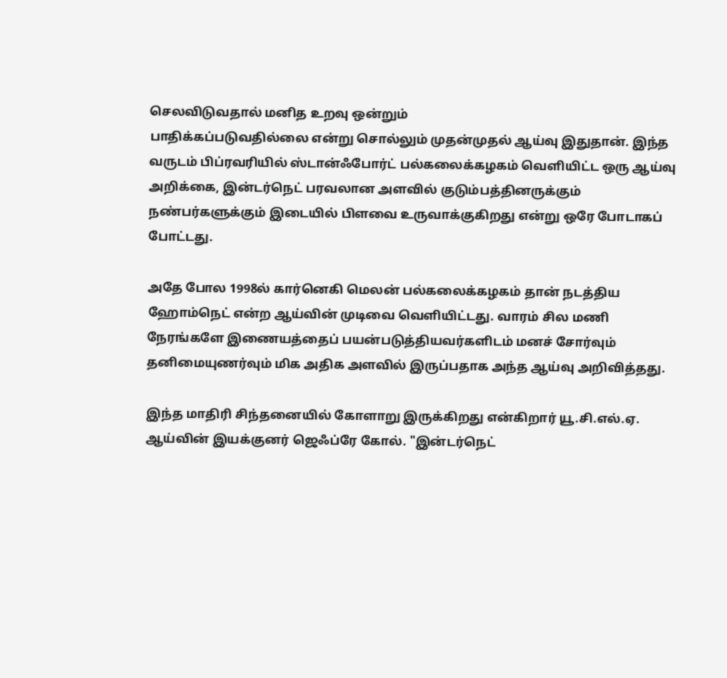செலவிடுவதால் மனித உறவு ஒன்றும்
பாதிக்கப்படுவதில்லை என்று சொல்லும் முதன்முதல் ஆய்வு இதுதான். இந்த
வருடம் பிப்ரவரியில் ஸ்டான்ஃபோர்ட் பல்கலைக்கழகம் வெளியிட்ட ஒரு ஆய்வு
அறிக்கை, இன்டர்நெட் பரவலான அளவில் குடும்பத்தினருக்கும்
நண்பர்களுக்கும் இடையில் பிளவை உருவாக்குகிறது என்று ஒரே போடாகப்
போட்டது.

அதே போல 1998ல் கார்னெகி மெலன் பல்கலைக்கழகம் தான் நடத்திய
ஹோம்நெட் என்ற ஆய்வின் முடிவை வெளியிட்டது. வாரம் சில மணி
நேரங்களே இணையத்தைப் பயன்படுத்தியவர்களிடம் மனச் சோர்வும்
தனிமையுணர்வும் மிக அதிக அளவில் இருப்பதாக அந்த ஆய்வு அறிவித்தது.

இந்த மாதிரி சிந்தனையில் கோளாறு இருக்கிறது என்கிறார் யூ.சி.எல்.ஏ.
ஆய்வின் இயக்குனர் ஜெஃப்ரே கோல். "இன்டர்நெட்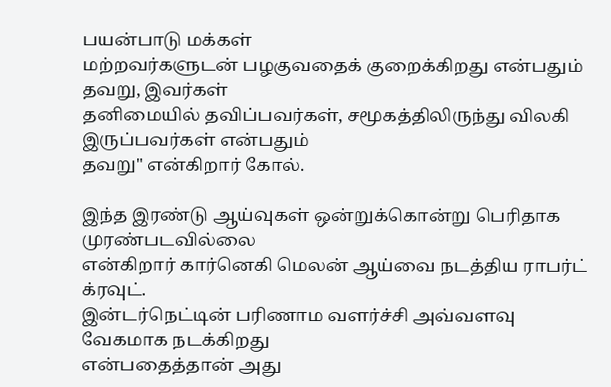பயன்பாடு மக்கள்
மற்றவர்களுடன் பழகுவதைக் குறைக்கிறது என்பதும் தவறு, இவர்கள்
தனிமையில் தவிப்பவர்கள், சமூகத்திலிருந்து விலகி இருப்பவர்கள் என்பதும்
தவறு" என்கிறார் கோல்.

இந்த இரண்டு ஆய்வுகள் ஒன்றுக்கொன்று பெரிதாக முரண்படவில்லை
என்கிறார் கார்னெகி மெலன் ஆய்வை நடத்திய ராபர்ட் க்ரவுட்.
இன்டர்நெட்டின் பரிணாம வளர்ச்சி அவ்வளவு வேகமாக நடக்கிறது
என்பதைத்தான் அது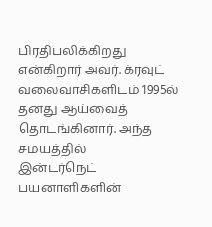பிரதிபலிக்கிறது என்கிறார் அவர். க்ரவுட்
வலைவாசிகளிடம் 1995ல் தனது ஆய்வைத் தொடங்கினார். அந்த சமயத்தில்
இன்டர்நெட் பயனாளிகளின்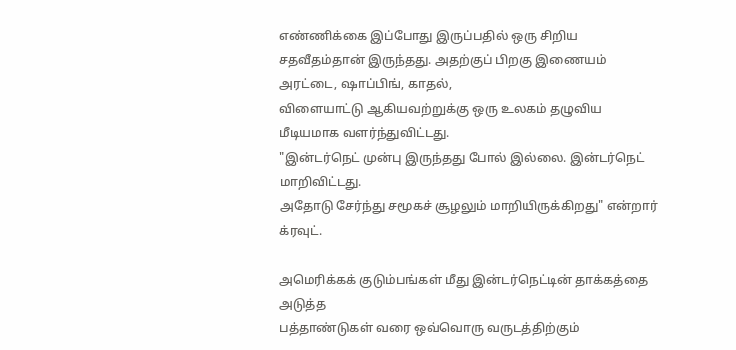எண்ணிக்கை இப்போது இருப்பதில் ஒரு சிறிய
சதவீதம்தான் இருந்தது. அதற்குப் பிறகு இணையம் அரட்டை, ஷாப்பிங், காதல்,
விளையாட்டு ஆகியவற்றுக்கு ஒரு உலகம் தழுவிய மீடியமாக வளர்ந்துவிட்டது.
"இன்டர்நெட் முன்பு இருந்தது போல் இல்லை. இன்டர்நெட் மாறிவிட்டது.
அதோடு சேர்ந்து சமூகச் சூழலும் மாறியிருக்கிறது" என்றார் க்ரவுட்.

அமெரிக்கக் குடும்பங்கள் மீது இன்டர்நெட்டின் தாக்கத்தை அடுத்த
பத்தாண்டுகள் வரை ஒவ்வொரு வருடத்திற்கும்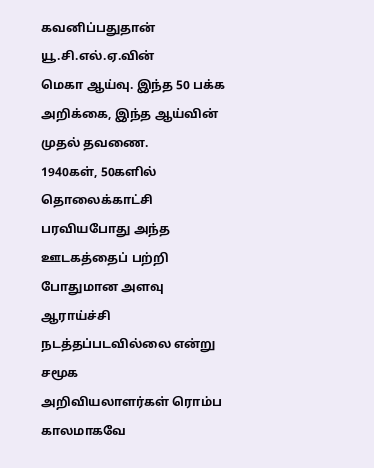கவனிப்பதுதான் யூ.சி.எல்.ஏ.வின்
மெகா ஆய்வு. இந்த 50 பக்க அறிக்கை, இந்த ஆய்வின் முதல் தவணை.
1940கள், 50களில் தொலைக்காட்சி பரவியபோது அந்த ஊடகத்தைப் பற்றி
போதுமான அளவு ஆராய்ச்சி நடத்தப்படவில்லை என்று சமூக
அறிவியலாளர்கள் ரொம்ப காலமாகவே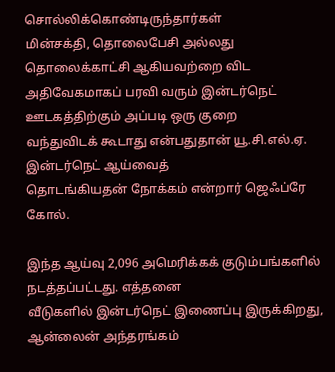சொல்லிக்கொண்டிருந்தார்கள்
மின்சக்தி, தொலைபேசி அல்லது தொலைக்காட்சி ஆகியவற்றை விட
அதிவேகமாகப் பரவி வரும் இன்டர்நெட் ஊடகத்திற்கும் அப்படி ஒரு குறை
வந்துவிடக் கூடாது என்பதுதான் யூ.சி.எல்.ஏ. இன்டர்நெட் ஆய்வைத்
தொடங்கியதன் நோக்கம் என்றார் ஜெஃப்ரே கோல்.

இந்த ஆய்வு 2,096 அமெரிக்கக் குடும்பங்களில் நடத்தப்பட்டது. எத்தனை
வீடுகளில் இன்டர்நெட் இணைப்பு இருக்கிறது, ஆன்லைன் அந்தரங்கம்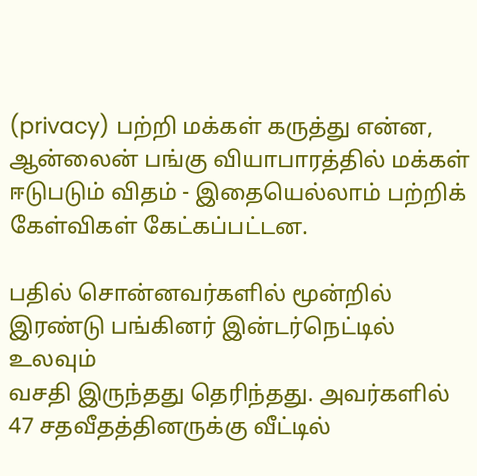(privacy) பற்றி மக்கள் கருத்து என்ன, ஆன்லைன் பங்கு வியாபாரத்தில் மக்கள்
ஈடுபடும் விதம் - இதையெல்லாம் பற்றிக் கேள்விகள் கேட்கப்பட்டன.

பதில் சொன்னவர்களில் மூன்றில் இரண்டு பங்கினர் இன்டர்நெட்டில் உலவும்
வசதி இருந்தது தெரிந்தது. அவர்களில் 47 சதவீதத்தினருக்கு வீட்டில்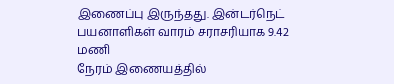இணைப்பு இருந்தது. இன்டர்நெட் பயனாளிகள் வாரம் சராசரியாக 9.42 மணி
நேரம் இணையத்தில்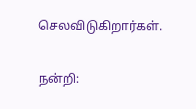செலவிடுகிறார்கள்.

நன்றி: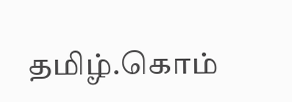தமிழ்.கொம்